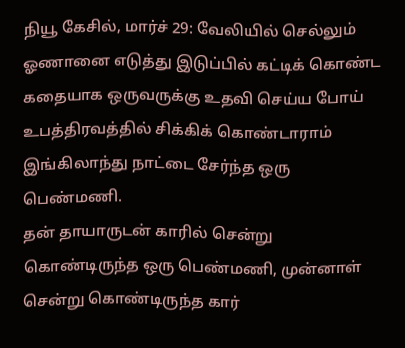நியூ கேசில், மார்ச் 29: வேலியில் செல்லும் ஓணானை எடுத்து இடுப்பில் கட்டிக் கொண்ட கதையாக ஒருவருக்கு உதவி செய்ய போய் உபத்திரவத்தில் சிக்கிக் கொண்டாராம் இங்கிலாந்து நாட்டை சேர்ந்த ஒரு பெண்மணி.
தன் தாயாருடன் காரில் சென்று கொண்டிருந்த ஒரு பெண்மணி, முன்னாள் சென்று கொண்டிருந்த கார்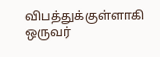விபத்துக்குள்ளாகி ஒருவர்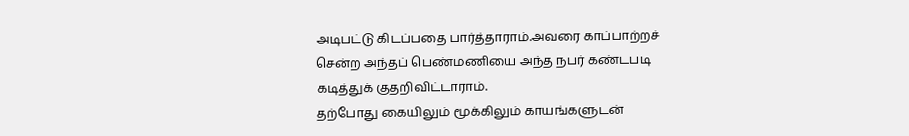அடிபட்டு கிடப்பதை பார்த்தாராம்.அவரை காப்பாற்றச் சென்ற அந்தப் பெண்மணியை அந்த நபர் கண்டபடி கடித்துக் குதறிவிட்டாராம்.
தற்போது கையிலும் மூக்கிலும் காயங்களுடன்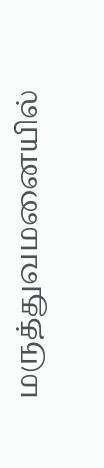மருத்துவமனையில்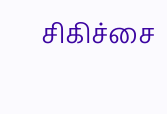சிகிச்சை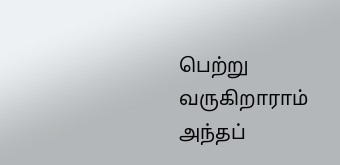பெற்று வருகிறாராம் அந்தப்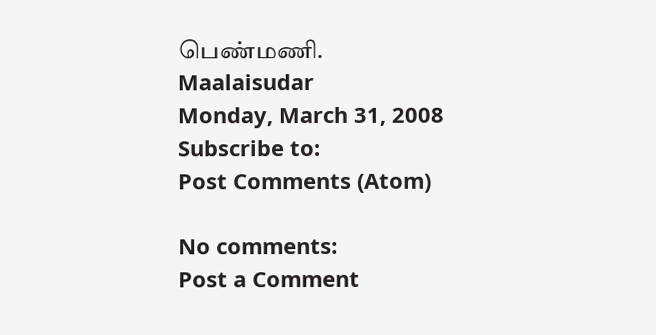பெண்மணி.
Maalaisudar
Monday, March 31, 2008
Subscribe to:
Post Comments (Atom)

No comments:
Post a Comment